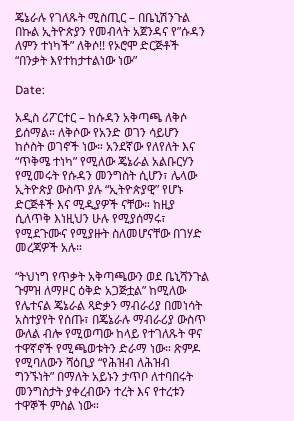ጄኔራሉ የገለጹት ሚስጢር – በቤኒሽንጉል በኩል ኢትዮጵያን የመብላት አጀንዳና የ”ሱዳን ለምን ተነካች” ለቅሶ!! የኦሮሞ ድርጅቶች “በንቃት እየተከታተልነው ነው”

Date:

አዲስ ሪፖርተር – ከሱዳን አቅጣጫ ለቅሶ ይሰማል። ለቅሶው የአንድ ወገን ሳይሆን ከሶስት ወገኖች ነው። አንደኛው የለየለት እና “ጥቅሜ ተነካ” የሚለው ጄኔራል አልቡርሃን የሚመሩት የሱዳን መንግስት ሲሆን፣ ሌላው ኢትዮጵያ ውስጥ ያሉ “ኢትዮጵያዊ” የሆኑ ድርጅቶች እና ሚዲያዎች ናቸው። ከዚያ ሲለጥቅ እነዚህን ሁሉ የሚያሰማሩ፣ የሚደጉሙና የሚያዙት ስለመሆናቸው በገሃድ መረጃዎች አሉ።

“ትህነግ የጥቃት አቅጣጫውን ወደ ቤኒሻንጉል ጉምዝ ለማዞር ዕቅድ አጋጅቷል” ከሚለው የሌተናል ጄኔራል ጻድቃን ማብራሪያ በመነሳት አስተያየት የሰጡ፣ በጄኔራሉ ማብራሪያ ውስጥ ውለል ብሎ የሚወጣው ከላይ የተገለጹት ዋና ተዋኛኖች የሚጫወቱትን ድራማ ነው። ጽምዶ የሚባለውን ሻዕቢያ “የሕዝብ ለሕዝብ ግንኙነት” በማለት አይኑን ታጥቦ ለተባበሩት መንግስታት ያቀረብውን ተረት እና የተረቱን ተዋኞች ምስል ነው።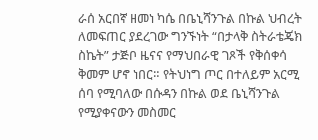ራሰ አርበኛ ዘመነ ካሴ በቤኒሻንጉል በኩል ህብረት ለመፍጠር ያደረገው ግንኙነት “በታላቅ ስትራቴጄክ ስኬት” ታጅቦ ዜናና የማህበራዊ ገጾች የቅሰቀሳ ቅመም ሆኖ ነበር። የትህነግ ጦር በተለይም አርሚ ሰባ የሚባለው በሱዳን በኩል ወደ ቤኒሻንጉል የሚያቀናውን መስመር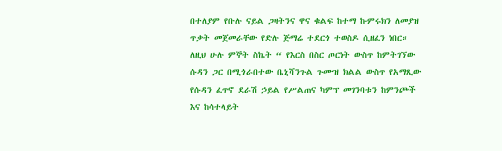በተለያም የቡሉ ናይል ጋዛትንና ዋና ቁልፍ ከተማ ኩምሩክን ለመያዝ ጥቃት መጀመራቸው የድሉ ጅማሬ ተደርጎ ተወስዶ ሲዘፈን ነበር። ለዚህ ሁሉ ምኞት ስኬት “ የእርስ በስር ጦርነት ውስጥ ከምትገኘው ሱዳን ጋር በሚጎራበተው ቤኒሻንጉል ጉሙዝ ክልል ውስጥ የአማጺው የሱዳን ፈጥኖ ደራሽ ኃይል የሥልጠና ካምፕ መገንባቱን ከምንጮች እና ከሳተላይት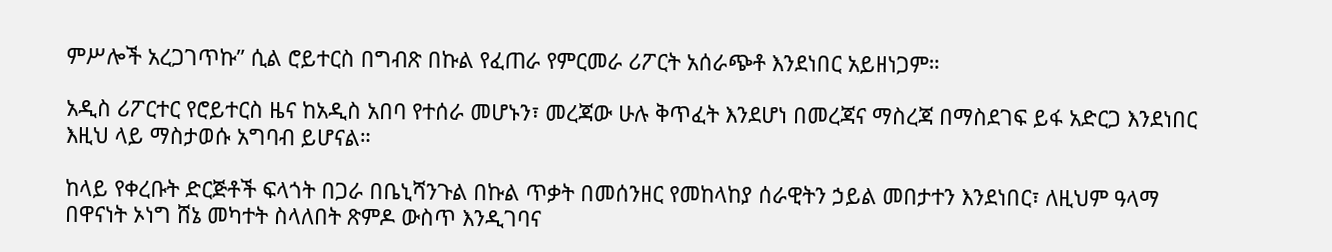ምሥሎች አረጋገጥኩ” ሲል ሮይተርስ በግብጽ በኩል የፈጠራ የምርመራ ሪፖርት አሰራጭቶ እንደነበር አይዘነጋም።

አዲስ ሪፖርተር የሮይተርስ ዜና ከአዲስ አበባ የተሰራ መሆኑን፣ መረጃው ሁሉ ቅጥፈት እንደሆነ በመረጃና ማስረጃ በማስደገፍ ይፋ አድርጋ እንደነበር እዚህ ላይ ማስታወሱ አግባብ ይሆናል።

ከላይ የቀረቡት ድርጅቶች ፍላጎት በጋራ በቤኒሻንጉል በኩል ጥቃት በመሰንዘር የመከላከያ ሰራዊትን ኃይል መበታተን እንደነበር፣ ለዚህም ዓላማ በዋናነት ኦነግ ሸኔ መካተት ስላለበት ጽምዶ ውስጥ እንዲገባና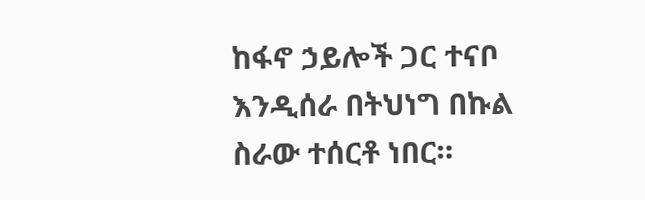ከፋኖ ኃይሎች ጋር ተናቦ እንዲሰራ በትህነግ በኩል ስራው ተሰርቶ ነበር።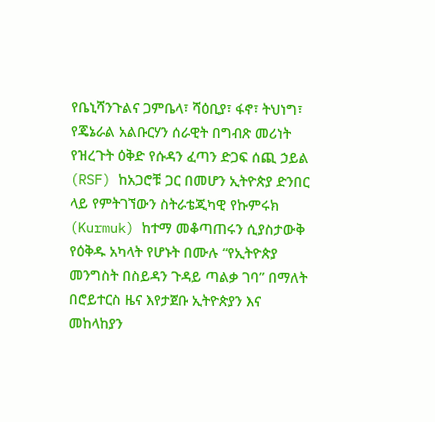የቤኒሻንጉልና ጋምቤላ፣ ሻዕቢያ፣ ፋኖ፣ ትህነግ፣ የጄኔራል አልቡርሃን ሰራዊት በግብጽ መሪነት የዝረጉት ዕቅድ የሱዳን ፈጣን ድጋፍ ሰጪ ኃይል (RSF) ከአጋሮቹ ጋር በመሆን ኢትዮጵያ ድንበር ላይ የምትገኘውን ስትራቴጂካዊ የኩምሩክ (Kurmuk) ከተማ መቆጣጠሩን ሲያስታውቅ የዕቅዱ አካላት የሆኑት በሙሉ “የኢትዮጵያ መንግስት በስይዳን ጉዳይ ጣልቃ ገባ” በማለት በሮይተርስ ዜና እየታጀቡ ኢትዮጵያን እና መከላከያን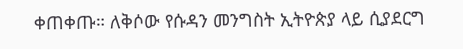ቀጠቀጡ። ለቅሶው የሱዳን መንግስት ኢትዮጵያ ላይ ሲያደርግ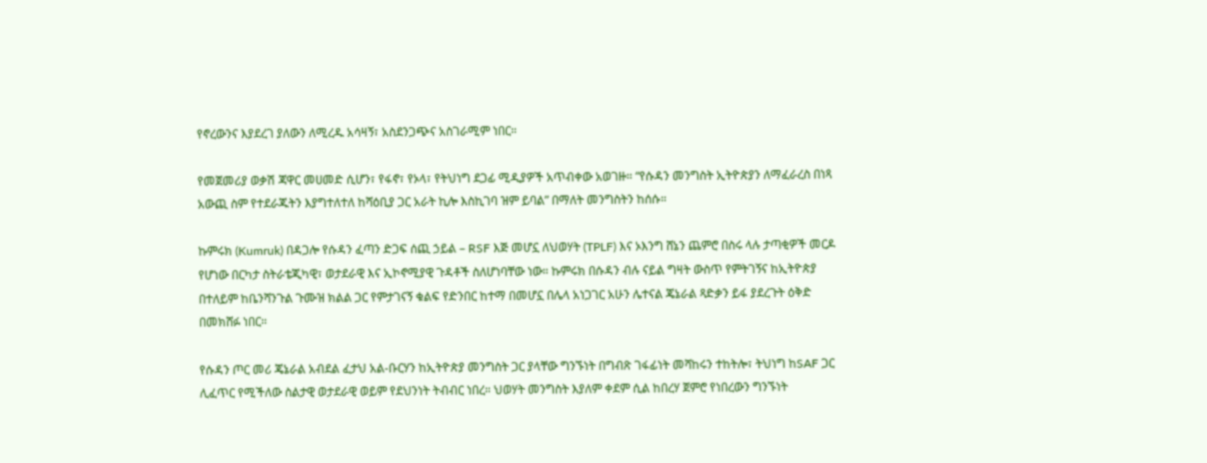የኖረውንና እያደረገ ያለውን ለሚረዱ አሳዛኝ፣ አስደንጋጭና አስገራሚም ነበር።

የመጀመሪያ ወቃሽ ጃዋር መሀመድ ሲሆን፣ የፋኖ፣ የኦላ፣ የትህነግ ደጋፊ ሚዲያዎች አጥብቀው አወገዙ። “የሱዳን መንግስት ኢትዮጵያን ለማፈራረስ በነጻ አውጪ ስም የተደራጁትን እያግተለተለ ከሻዕቢያ ጋር አራት ኪሎ እስኪገባ ዝም ይባል” በማለት መንግስትን ከሰሱ።

ኩምሩክ (Kumruk) በዳጋሎ የሱዳን ፈጣን ድጋፍ ሰጪ ኃይል – RSF እጅ መሆኗ ለህወሃት (TPLF) እና ኦእንግ ሸኔን ጨምሮ በስሩ ላሉ ታጣቂዎች መርዶ የሆነው በርካታ ስትራቴጂካዊ፣ ወታደራዊ እና ኢኮኖሚያዊ ጉዳቶች ስለሆነባቸው ነው። ኩምሩክ በሱዳን ብሉ ናይል ግዛት ውስጥ የምትገኝና ከኢትዮጵያ በተለይም ከቤንሻንጉል ጉሙዝ ክልል ጋር የምታገናኝ ቁልፍ የድንበር ከተማ በመሆኗ በሌላ አነጋገር አሁን ሌተናል ጄኔራል ጻድቃን ይፋ ያደረጉት ዕቅድ በመክሸፉ ነበር።

የሱዳን ጦር መሪ ጄኔራል አብደል ፈታህ አል-ቡርሃን ከኢትዮጵያ መንግስት ጋር ያላቸው ግንኙነት በግብጽ ገፋፊነት መሻከሩን ተከትሎ፣ ትህነግ ከSAF ጋር ሊፈጥር የሚችለው ስልታዊ ወታደራዊ ወይም የደህንነት ትብብር ነበረ። ህወሃት መንግስት እያለም ቀደም ሲል ከበረሃ ጀምሮ የነበረውን ግንኙነት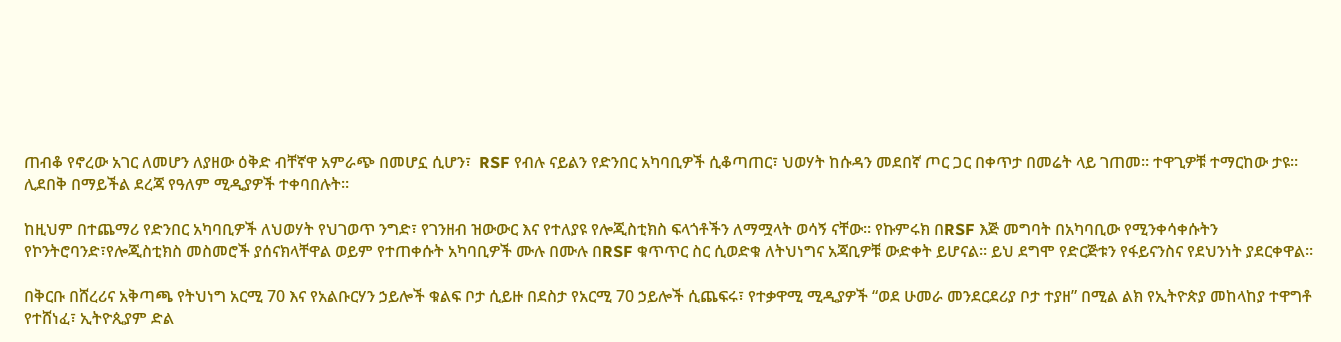ጠብቆ የኖረው አገር ለመሆን ለያዘው ዕቅድ ብቸኛዋ አምራጭ በመሆኗ ሲሆን፣  RSF የብሉ ናይልን የድንበር አካባቢዎች ሲቆጣጠር፣ ህወሃት ከሱዳን መደበኛ ጦር ጋር በቀጥታ በመሬት ላይ ገጠመ። ተዋጊዎቹ ተማርከው ታዩ። ሊደበቅ በማይችል ደረጃ የዓለም ሚዲያዎች ተቀባበሉት።

ከዚህም በተጨማሪ የድንበር አካባቢዎች ለህወሃት የህገወጥ ንግድ፣ የገንዘብ ዝውውር እና የተለያዩ የሎጂስቲክስ ፍላጎቶችን ለማሟላት ወሳኝ ናቸው። የኩምሩክ በRSF እጅ መግባት በአካባቢው የሚንቀሳቀሱትን የኮንትሮባንድ፣የሎጂስቲክስ መስመሮች ያሰናክላቸዋል ወይም የተጠቀሱት አካባቢዎች ሙሉ በሙሉ በRSF ቁጥጥር ስር ሲወድቁ ለትህነግና አጃቢዎቹ ውድቀት ይሆናል። ይህ ደግሞ የድርጅቱን የፋይናንስና የደህንነት ያደርቀዋል።

በቅርቡ በሸረሪና አቅጣጫ የትህነግ አርሚ 70 እና የአልቡርሃን ኃይሎች ቁልፍ ቦታ ሲይዙ በደስታ የአርሚ 70 ኃይሎች ሲጨፍሩ፣ የተቃዋሚ ሚዲያዎች “ወደ ሁመራ መንደርደሪያ ቦታ ተያዘ” በሚል ልክ የኢትዮጵያ መከላከያ ተዋግቶ የተሸነፈ፣ ኢትዮጲያም ድል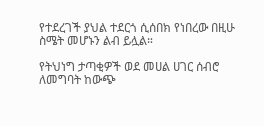የተደረገች ያህል ተደርጎ ሲሰበክ የነበረው በዚሁ ስሜት መሆኑን ልብ ይሏል።

የትህነግ ታጣቂዎች ወደ መሀል ሀገር ሰብሮ ለመግባት ከውጭ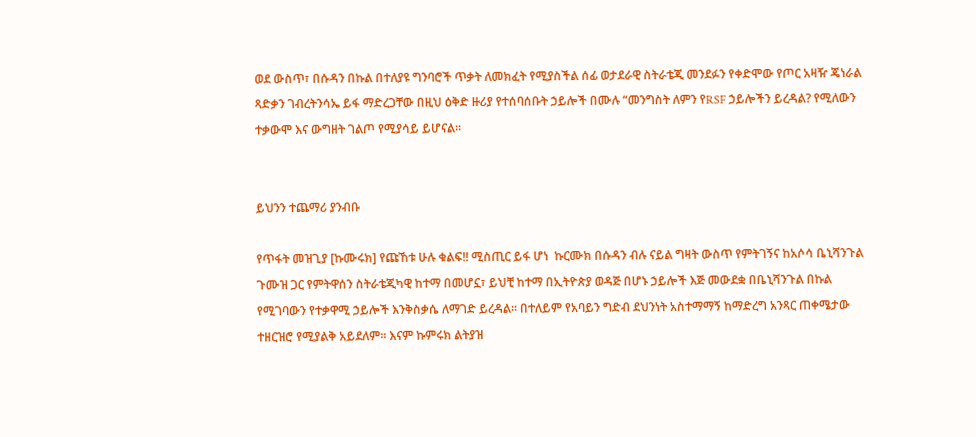ወደ ውስጥ፣ በሱዳን በኩል በተለያዩ ግንባሮች ጥቃት ለመክፈት የሚያስችል ሰፊ ወታደራዊ ስትራቴጂ መንደፉን የቀድሞው የጦር አዛዥ ጄነራል ጻድቃን ገብረትንሳኤ ይፋ ማድረጋቸው በዚህ ዕቅድ ዙሪያ የተሰባሰቡት ኃይሎች በሙሉ “መንግስት ለምን የRSF ኃይሎችን ይረዳል? የሚለውን ተቃውሞ እና ውግዘት ገልጦ የሚያሳይ ይሆናል።


ይህንን ተጨማሪ ያንብቡ

የጥፋት መዝጊያ [ኩሙሩክ] የጩኸቱ ሁሉ ቁልፍ!! ሚስጢር ይፋ ሆነ  ኩርሙክ በሱዳን ብሉ ናይል ግዛት ውስጥ የምትገኝና ከአሶሳ ቤኒሻንጉል ጉሙዝ ጋር የምትዋሰን ስትራቴጂካዊ ከተማ በመሆኗ፣ ይህቺ ከተማ በኢትዮጵያ ወዳጅ በሆኑ ኃይሎች እጅ መውደቋ በቤኒሻንጉል በኩል የሚገባውን የተቃዋሚ ኃይሎች እንቅስቃሴ ለማገድ ይረዳል። በተለይም የአባይን ግድብ ደህንነት አስተማማኝ ከማድረግ አንጻር ጠቀሜታው ተዘርዝሮ የሚያልቅ አይደለም። እናም ኩምሩክ ልትያዝ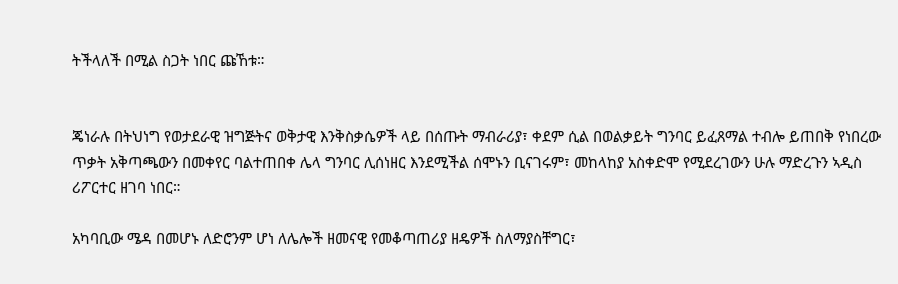ትችላለች በሚል ስጋት ነበር ጩኸቱ።


ጄነራሉ በትህነግ የወታደራዊ ዝግጅትና ወቅታዊ እንቅስቃሴዎች ላይ በሰጡት ማብራሪያ፣ ቀደም ሲል በወልቃይት ግንባር ይፈጸማል ተብሎ ይጠበቅ የነበረው ጥቃት አቅጣጫውን በመቀየር ባልተጠበቀ ሌላ ግንባር ሊሰነዘር እንደሚችል ሰሞኑን ቢናገሩም፣ መከላከያ አስቀድሞ የሚደረገውን ሁሉ ማድረጉን ኣዲስ ሪፖርተር ዘገባ ነበር።

አካባቢው ሜዳ በመሆኑ ለድሮንም ሆነ ለሌሎች ዘመናዊ የመቆጣጠሪያ ዘዴዎች ስለማያስቸግር፣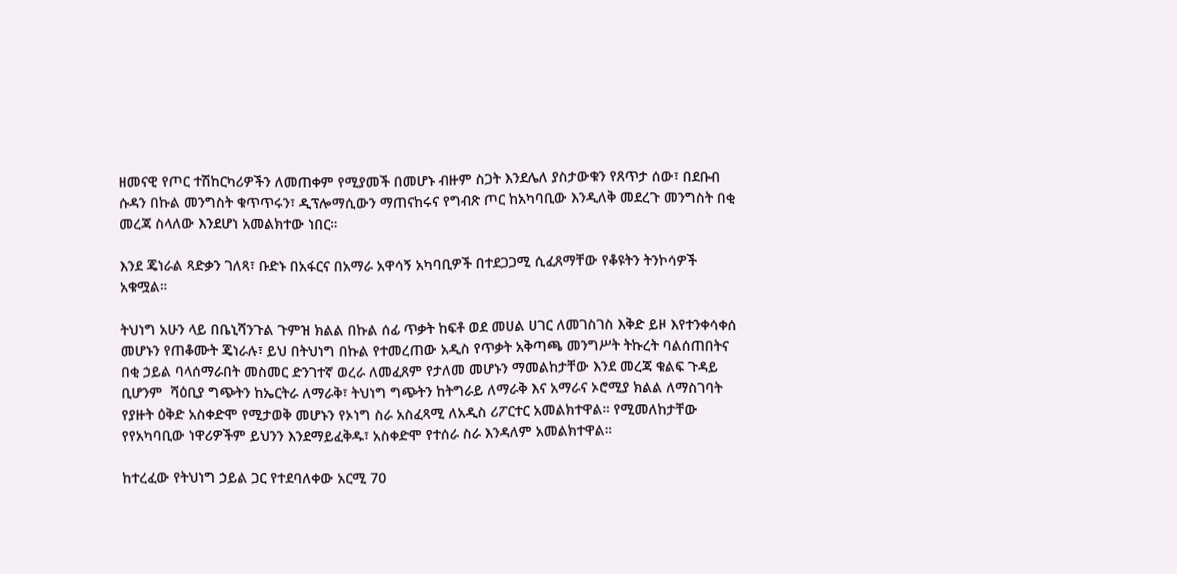ዘመናዊ የጦር ተሽከርካሪዎችን ለመጠቀም የሚያመች በመሆኑ ብዙም ስጋት እንደሌለ ያስታውቁን የጸጥታ ሰው፣ በደቡብ ሱዳን በኩል መንግስት ቁጥጥሩን፣ ዲፕሎማሲውን ማጠናከሩና የግብጽ ጦር ከአካባቢው እንዲለቅ መደረጉ መንግስት በቂ መረጃ ስላለው እንደሆነ አመልክተው ነበር።

እንደ ጄነራል ጻድቃን ገለጻ፣ ቡድኑ በአፋርና በአማራ አዋሳኝ አካባቢዎች በተደጋጋሚ ሲፈጸማቸው የቆዩትን ትንኮሳዎች አቁሟል።

ትህነግ አሁን ላይ በቤኒሻንጉል ጉምዝ ክልል በኩል ሰፊ ጥቃት ከፍቶ ወደ መሀል ሀገር ለመገስገስ እቅድ ይዞ እየተንቀሳቀሰ መሆኑን የጠቆሙት ጄነራሉ፣ ይህ በትህነግ በኩል የተመረጠው አዲስ የጥቃት አቅጣጫ መንግሥት ትኩረት ባልሰጠበትና በቂ ኃይል ባላሰማራበት መስመር ድንገተኛ ወረራ ለመፈጸም የታለመ መሆኑን ማመልከታቸው እንደ መረጃ ቁልፍ ጉዳይ ቢሆንም  ሻዕቢያ ግጭትን ከኤርትራ ለማራቅ፣ ትህነግ ግጭትን ከትግራይ ለማራቅ እና አማራና ኦሮሚያ ክልል ለማስገባት የያዙት ዕቅድ አስቀድሞ የሚታወቅ መሆኑን የኦነግ ስራ አስፈጻሚ ለአዲስ ሪፖርተር አመልክተዋል። የሚመለከታቸው የየአካባቢው ነዋሪዎችም ይህንን እንደማይፈቅዱ፣ አስቀድሞ የተሰራ ስራ እንዳለም አመልክተዋል።

ከተረፈው የትህነግ ኃይል ጋር የተደባለቀው አርሚ 70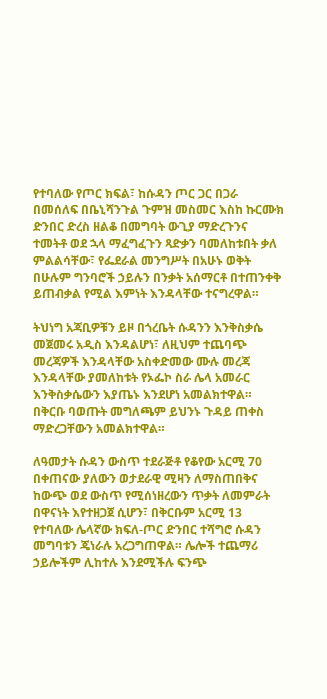የተባለው የጦር ክፍል፣ ከሱዳን ጦር ጋር በጋራ በመሰለፍ በቤኒሻንጉል ጉምዝ መስመር እስከ ኩርሙክ ድንበር ድረስ ዘልቆ በመግባት ውጊያ ማድረጉንና ተመትቶ ወደ ኋላ ማፈግፈጉን ጻድቃን ባመለከቱበት ቃለ ምልልሳቸው፣ የፌደራል መንግሥት በአሁኑ ወቅት በሁሉም ግንባሮች ኃይሉን በንቃት አሰማርቶ በተጠንቀቅ ይጠብቃል የሚል እምነት እንዳላቸው ተናግረዋል።

ትህነግ አጃቢዎቹን ይዞ በጎረቤት ሱዳንን እንቅስቃሴ መጀመሩ አዲስ እንዳልሆነ፣ ለዚህም ተጨባጭ መረጃዎች እንዳላቸው አስቀድመው ሙሉ መረጃ እንዳላቸው ያመለከቱት የኦፌኮ ስራ ሌላ አመራር እንቅስቃሴውን እያጤኑ እንደሆነ አመልክተዋል። በቅርቡ ባወጡት መግለጫም ይህንኑ ጉዳይ ጠቀስ ማድረጋቸውን አመልክተዋል።

ለዓመታት ሱዳን ውስጥ ተደራጅቶ የቆየው አርሚ 70 በቀጠናው ያለውን ወታደራዊ ሚዛን ለማስጠበቅና ከውጭ ወደ ውስጥ የሚሰነዘረውን ጥቃት ለመምራት በዋናነት እየተዘጋጀ ሲሆን፣ በቅርቡም አርሚ 13 የተባለው ሌላኛው ክፍለ-ጦር ድንበር ተሻግሮ ሱዳን መግባቱን ጄነራሉ አረጋግጠዋል። ሌሎች ተጨማሪ ኃይሎችም ሊከተሉ እንደሚችሉ ፍንጭ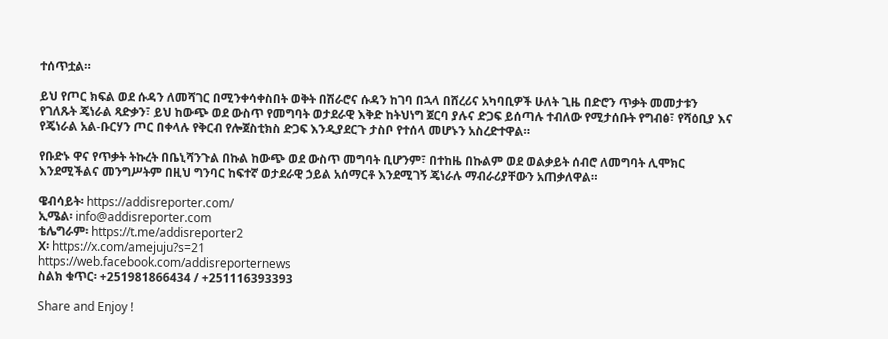ተሰጥቷል።

ይህ የጦር ክፍል ወደ ሱዳን ለመሻገር በሚንቀሳቀስበት ወቅት በሽራሮና ሱዳን ከገባ በኋላ በሸረሪና አካባቢዎች ሁለት ጊዜ በድሮን ጥቃት መመታቱን የገለጹት ጄነራል ጻድቃን፣ ይህ ከውጭ ወደ ውስጥ የመግባት ወታደራዊ እቅድ ከትህነግ ጀርባ ያሉና ድጋፍ ይሰጣሉ ተብለው የሚታሰቡት የግብፅ፣ የሻዕቢያ እና የጄነራል አል-ቡርሃን ጦር በቀላሉ የቅርብ የሎጀስቲክስ ድጋፍ እንዲያደርጉ ታስቦ የተሰላ መሆኑን አስረድተዋል።

የቡድኑ ዋና የጥቃት ትኩረት በቤኒሻንጉል በኩል ከውጭ ወደ ውስጥ መግባት ቢሆንም፣ በተከዜ በኩልም ወደ ወልቃይት ሰብሮ ለመግባት ሊሞክር እንደሚችልና መንግሥትም በዚህ ግንባር ከፍተኛ ወታደራዊ ኃይል አሰማርቶ እንደሚገኝ ጄነራሉ ማብራሪያቸውን አጠቃለዋል።

ዌብሳይት፡ https://addisreporter.com/
ኢሜል፡ info@addisreporter.com
ቴሌግራም፡ https://t.me/addisreporter2
X፡ https://x.com/amejuju?s=21
https://web.facebook.com/addisreporternews
ስልክ ቁጥር፡ +251981866434 / +251116393393

Share and Enjoy !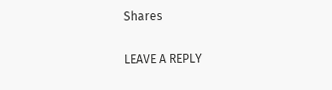Shares

LEAVE A REPLY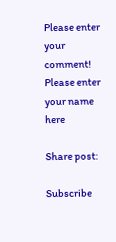Please enter your comment!
Please enter your name here

Share post:

Subscribe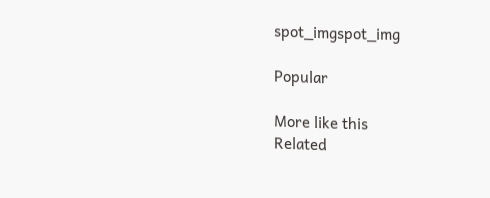spot_imgspot_img

Popular

More like this
Related